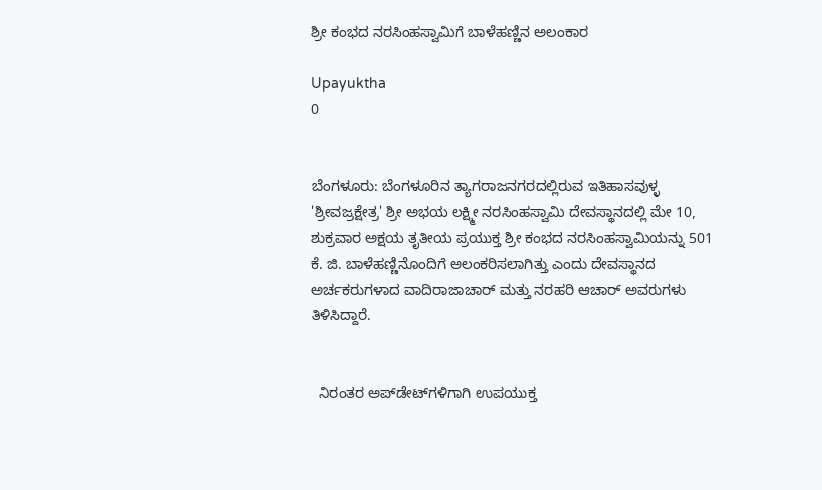ಶ್ರೀ ಕಂಭದ ನರಸಿಂಹಸ್ವಾಮಿಗೆ ಬಾಳೆಹಣ್ಣಿನ ಅಲಂಕಾರ

Upayuktha
0


ಬೆಂಗಳೂರು: ಬೆಂಗಳೂರಿನ ತ್ಯಾಗರಾಜನಗರದಲ್ಲಿರುವ ಇತಿಹಾಸವುಳ್ಳ 'ಶ್ರೀವಜ್ರಕ್ಷೇತ್ರ' ಶ್ರೀ ಅಭಯ ಲಕ್ಷ್ಮೀ ನರಸಿಂಹಸ್ವಾಮಿ ದೇವಸ್ಥಾನದಲ್ಲಿ ಮೇ 10, ಶುಕ್ರವಾರ ಅಕ್ಷಯ ತೃತೀಯ ಪ್ರಯುಕ್ತ ಶ್ರೀ ಕಂಭದ ನರಸಿಂಹಸ್ವಾಮಿಯನ್ನು 501 ಕೆ. ಜಿ. ಬಾಳೆಹಣ್ಣಿನೊಂದಿಗೆ ಅಲಂಕರಿಸಲಾಗಿತ್ತು ಎಂದು ದೇವಸ್ಥಾನದ ಅರ್ಚಕರುಗಳಾದ ವಾದಿರಾಜಾಚಾರ್ ಮತ್ತು ನರಹರಿ ಆಚಾರ್ ಅವರುಗಳು ತಿಳಿಸಿದ್ದಾರೆ.


  ನಿರಂತರ ಅಪ್‌ಡೇಟ್‌ಗಳಿಗಾಗಿ ಉಪಯುಕ್ತ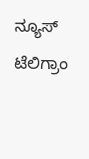ನ್ಯೂಸ್‌ ಟೆಲಿಗ್ರಾಂ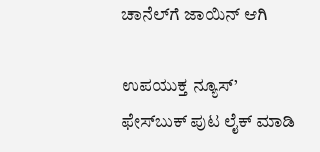ಚಾನೆಲ್‌ಗೆ ಜಾಯಿನ್‌ ಆಗಿ

ಉಪಯುಕ್ತ ನ್ಯೂಸ್‌’ ಫೇಸ್‌ಬುಕ್ ಪುಟ ಲೈಕ್ ಮಾಡಿ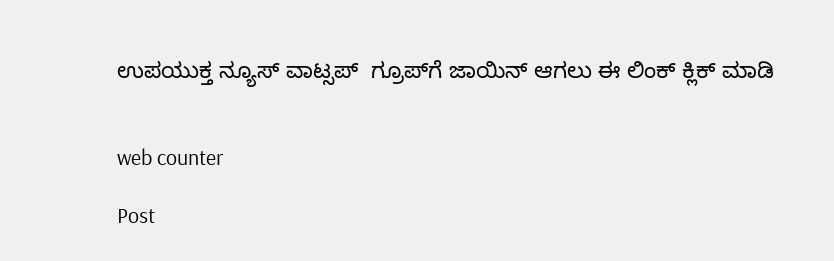ಉಪಯುಕ್ತ ನ್ಯೂಸ್‌ ವಾಟ್ಸಪ್‌  ಗ್ರೂಪ್‌ಗೆ ಜಾಯಿನ್ ಆಗಲು ಈ ಲಿಂಕ್ ಕ್ಲಿಕ್ ಮಾಡಿ


web counter

Post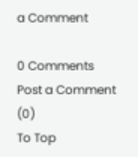a Comment

0 Comments
Post a Comment (0)
To Top